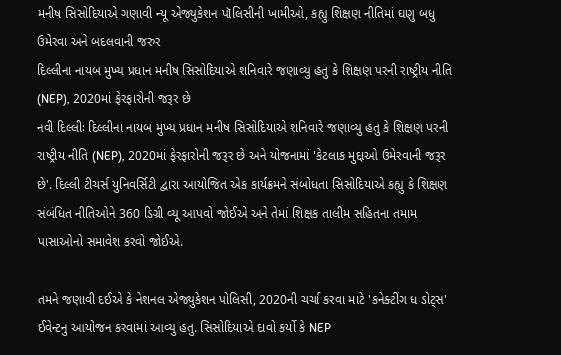મનીષ સિસોદિયાએ ગણાવી ન્યૂ એજ્યુકેશન પૉલિસીની ખામીઓ, કહ્યુ શિક્ષણ નીતિમાં ઘણુ બધુ ઉમેરવા અને બદલવાની જરુર
દિલ્લીના નાયબ મુખ્ય પ્રધાન મનીષ સિસોદિયાએ શનિવારે જણાવ્યુ હતુ કે શિક્ષણ પરની રાષ્ટ્રીય નીતિ (NEP), 2020માં ફેરફારોની જરૂર છે
નવી દિલ્લીઃ દિલ્લીના નાયબ મુખ્ય પ્રધાન મનીષ સિસોદિયાએ શનિવારે જણાવ્યુ હતુ કે શિક્ષણ પરની રાષ્ટ્રીય નીતિ (NEP), 2020માં ફેરફારોની જરૂર છે અને યોજનામાં 'કેટલાક મુદ્દાઓ ઉમેરવાની જરૂર છે'. દિલ્લી ટીચર્સ યુનિવર્સિટી દ્વારા આયોજિત એક કાર્યક્રમને સંબોધતા સિસોદિયાએ કહ્યુ કે શિક્ષણ સંબંધિત નીતિઓને 360 ડિગ્રી વ્યૂ આપવો જોઈએ અને તેમાં શિક્ષક તાલીમ સહિતના તમામ પાસાઓનો સમાવેશ કરવો જોઈએ.

તમને જણાવી દઈએ કે નેશનલ એજ્યુકેશન પોલિસી, 2020ની ચર્ચા કરવા માટે 'કનેક્ટીંગ ધ ડોટ્સ' ઈવેન્ટનુ આયોજન કરવામાં આવ્યુ હતુ. સિસોદિયાએ દાવો કર્યો કે NEP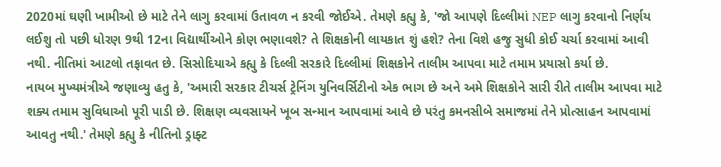2020માં ઘણી ખામીઓ છે માટે તેને લાગુ કરવામાં ઉતાવળ ન કરવી જોઈએ. તેમણે કહ્યુ કે, 'જો આપણે દિલ્લીમાં NEP લાગુ કરવાનો નિર્ણય લઈશુ તો પછી ધોરણ 9થી 12ના વિદ્યાર્થીઓને કોણ ભણાવશે? તે શિક્ષકોની લાયકાત શું હશે? તેના વિશે હજુ સુધી કોઈ ચર્ચા કરવામાં આવી નથી. નીતિમાં આટલો તફાવત છે. સિસોદિયાએ કહ્યુ કે દિલ્લી સરકારે દિલ્લીમાં શિક્ષકોને તાલીમ આપવા માટે તમામ પ્રયાસો કર્યા છે.
નાયબ મુખ્યમંત્રીએ જણાવ્યુ હતુ કે, 'અમારી સરકાર ટીચર્સ ટ્રેનિંગ યુનિવર્સિટીનો એક ભાગ છે અને અમે શિક્ષકોને સારી રીતે તાલીમ આપવા માટે શક્ય તમામ સુવિધાઓ પૂરી પાડી છે. શિક્ષણ વ્યવસાયને ખૂબ સન્માન આપવામાં આવે છે પરંતુ કમનસીબે સમાજમાં તેને પ્રોત્સાહન આપવામાં આવતુ નથી.' તેમણે કહ્યુ કે નીતિનો ડ્રાફ્ટ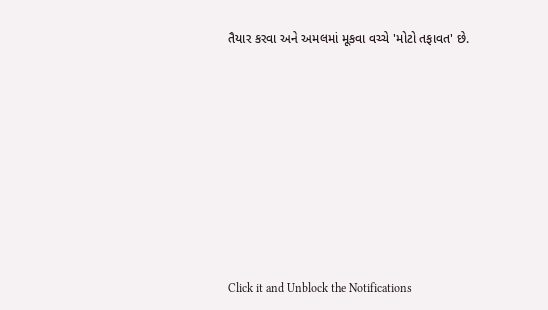તૈયાર કરવા અને અમલમાં મૂકવા વચ્ચે 'મોટો તફાવત' છે.












Click it and Unblock the Notifications